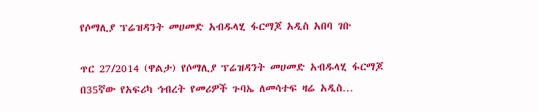የሶማሊያ ፕሬዝዳንት መሀመድ አብዱላሂ ፋርማጆ አዲስ አበባ ገቡ

ጥር 27/2014 (ዋልታ) የሶማሊያ ፕሬዝዳንት መሀመድ አብዱላሂ ፋርማጆ በ35ኛው የአፍሪካ ኅብረት የመሪዎች ጉባኤ ለመሳተፍ ዛሬ አዲስ…